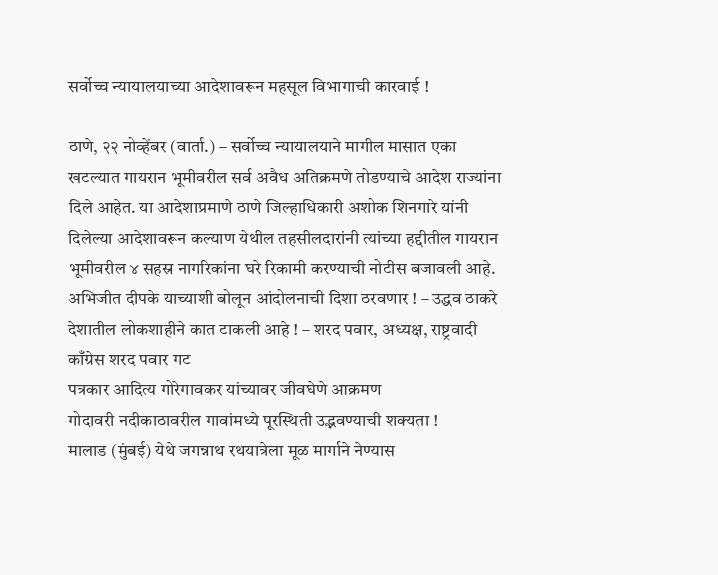सर्वोच्च न्यायालयाच्या आदेशावरून महसूल विभागाची कारवाई !

ठाणे, २२ नोव्हेंबर (वार्ता.) – सर्वोच्च न्यायालयाने मागील मासात एका खटल्यात गायरान भूमीवरील सर्व अवैध अतिक्रमणे तोडण्याचे आदेश राज्यांना दिले आहेत. या आदेशाप्रमाणे ठाणे जिल्हाधिकारी अशोक शिनगारे यांनी दिलेल्या आदेशावरून कल्याण येथील तहसीलदारांनी त्यांच्या हद्दीतील गायरान भूमीवरील ४ सहस्र नागरिकांना घरे रिकामी करण्याची नोटीस बजावली आहे.
अभिजीत दीपके याच्याशी बोलून आंदोलनाची दिशा ठरवणार ! – उद्धव ठाकरे
देशातील लोकशाहीने कात टाकली आहे ! – शरद पवार, अध्यक्ष, राष्ट्रवादी काँग्रेस शरद पवार गट
पत्रकार आदित्य गोरेगावकर यांच्यावर जीवघेणे आक्रमण
गोदावरी नदीकाठावरील गावांमध्ये पूरस्थिती उद्भवण्याची शक्यता !
मालाड (मुंबई) येथे जगन्नाथ रथयात्रेला मूळ मार्गाने नेण्यास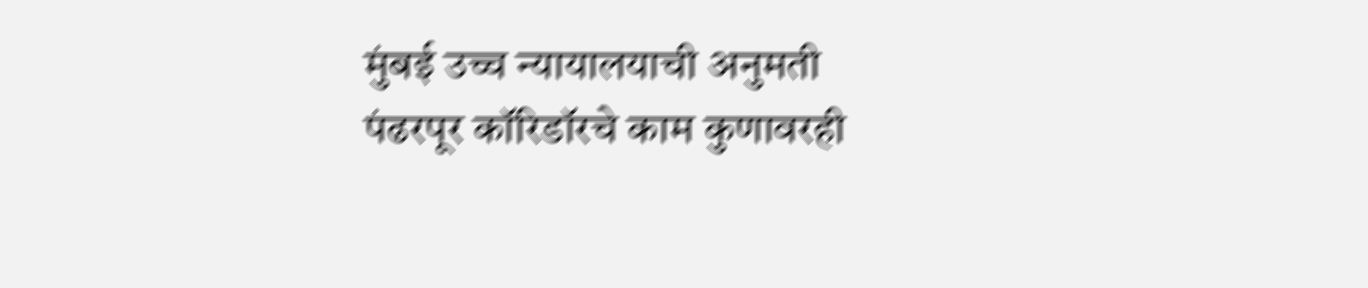मुंबई उच्च न्यायालयाची अनुमती
पंढरपूर कॉरिडॉरचे काम कुणावरही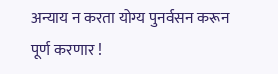अन्याय न करता योग्य पुनर्वसन करून पूर्ण करणार !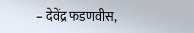– देवेंद्र फडणवीस,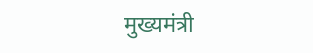मुख्यमंत्री